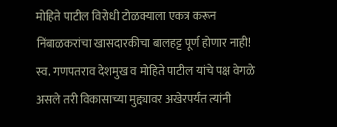मोहिते पाटील विरोधी टोळक्याला एकत्र करून निंबाळकरांचा खासदारकीचा बालहट्ट पूर्ण होणार नाही!
स्व. गणपतराव देशमुख व मोहिते पाटील यांचे पक्ष वेगळे असले तरी विकासाच्या मुद्द्यावर अखेरपर्यंत त्यांनी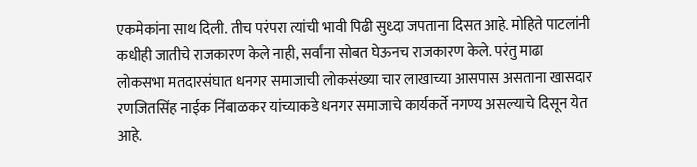एकमेकांना साथ दिली. तीच परंपरा त्यांची भावी पिढी सुध्दा जपताना दिसत आहे. मोहिते पाटलांनी कधीही जातीचे राजकारण केले नाही, सर्वांना सोबत घेऊनच राजकारण केले. परंतु माढा लोकसभा मतदारसंघात धनगर समाजाची लोकसंख्या चार लाखाच्या आसपास असताना खासदार रणजितसिंह नाईक निंबाळकर यांच्याकडे धनगर समाजाचे कार्यकर्ते नगण्य असल्याचे दिसून येत आहे.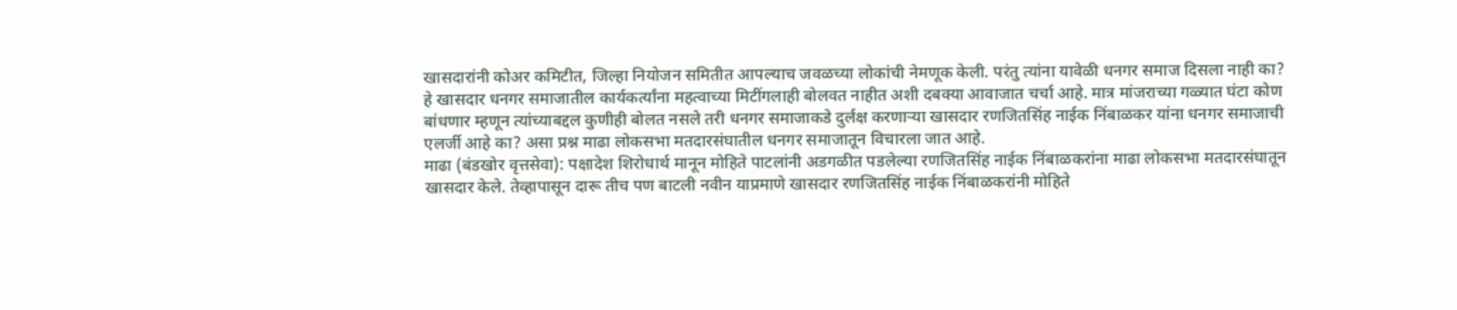खासदारांनी कोअर कमिटीत, जिल्हा नियोजन समितीत आपल्याच जवळच्या लोकांची नेमणूक केली. परंतु त्यांना यावेळी धनगर समाज दिसला नाही का? हे खासदार धनगर समाजातील कार्यकर्त्यांना महत्वाच्या मिटींगलाही बोलवत नाहीत अशी दबक्या आवाजात चर्चा आहे. मात्र मांजराच्या गळ्यात घंटा कोण बांधणार म्हणून त्यांच्याबद्दल कुणीही बोलत नसले तरी धनगर समाजाकडे दुर्लक्ष करणाऱ्या खासदार रणजितसिंह नाईक निंबाळकर यांना धनगर समाजाची एलर्जी आहे का? असा प्रश्न माढा लोकसभा मतदारसंघातील धनगर समाजातून विचारला जात आहे.
माढा (बंडखोर वृत्तसेवा): पक्षादेश शिरोधार्थ मानून मोहिते पाटलांनी अडगळीत पडलेल्या रणजितसिंह नाईक निंबाळकरांना माढा लोकसभा मतदारसंघातून खासदार केले. तेव्हापासून दारू तीच पण बाटली नवीन याप्रमाणे खासदार रणजितसिंह नाईक निंबाळकरांनी मोहिते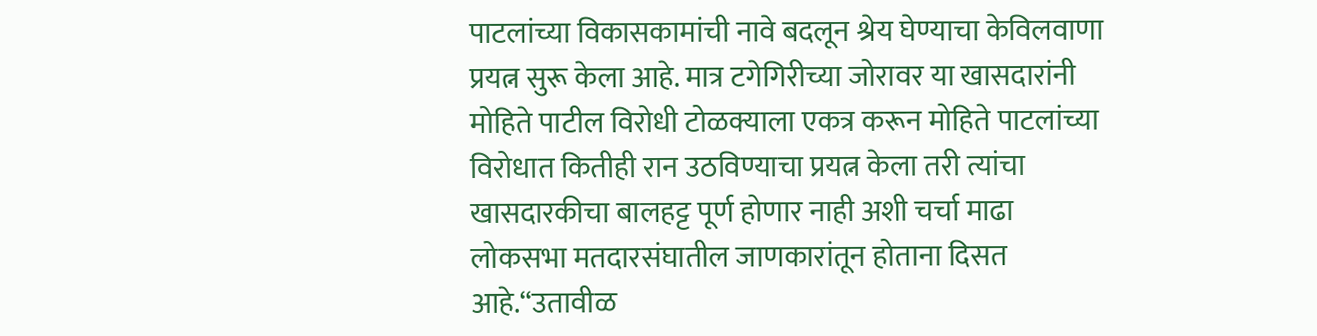पाटलांच्या विकासकामांची नावे बदलून श्रेय घेण्याचा केविलवाणा प्रयत्न सुरू केला आहे. मात्र टगेगिरीच्या जोरावर या खासदारांनी मोहिते पाटील विरोधी टोळक्याला एकत्र करून मोहिते पाटलांच्या विरोधात कितीही रान उठविण्याचा प्रयत्न केला तरी त्यांचा खासदारकीचा बालहट्ट पूर्ण होणार नाही अशी चर्चा माढा लोकसभा मतदारसंघातील जाणकारांतून होताना दिसत आहे.“उतावीळ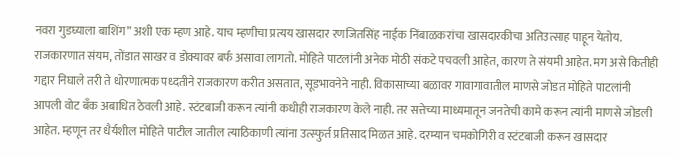नवरा गुडघ्याला बाशिंग” अशी एक म्हण आहे. याच म्हणीचा प्रत्यय खासदार रणजितसिंह नाईक निंबाळकरांचा खासदारकीचा अतिउत्साह पाहून येतोय. राजकारणात संयम, तोंडात साखर व डोक्यावर बर्फ असावा लागतो. मोहिते पाटलांनी अनेक मोठी संकटे पचवली आहेत, कारण ते संयमी आहेत. मग असे कितीही गद्दार निघाले तरी ते धोरणात्मक पध्दतीने राजकारण करीत असतात, सूडभावनेने नाही. विकासाच्या बळावर गावागावातील माणसे जोडत मोहिते पाटलांनी आपली वोट बँक अबाधित ठेवली आहे. स्टंटबाजी करून त्यांनी कधीही राजकारण केले नाही. तर सत्तेच्या माध्यमातून जनतेची कामे करून त्यांनी माणसे जोडली आहेत. म्हणून तर धैर्यशील मोहिते पाटील जातील त्याठिकाणी त्यांना उत्स्फुर्त प्रतिसाद मिळत आहे. दरम्यान चमकोगिरी व स्टंटबाजी करून खासदार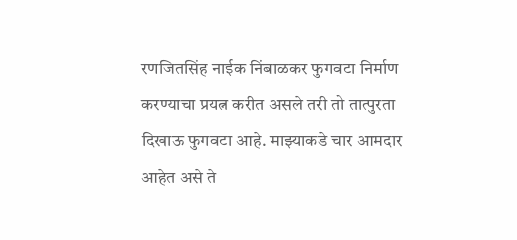रणजितसिंह नाईक निंबाळकर फुगवटा निर्माण करण्याचा प्रयत्न करीत असले तरी तो तात्पुरता दिखाऊ फुगवटा आहे. माझ्याकडे चार आमदार आहेत असे ते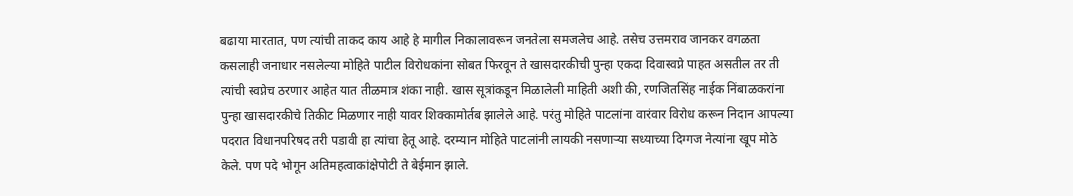बढाया मारतात, पण त्यांची ताकद काय आहे हे मागील निकालावरून जनतेला समजलेच आहे. तसेच उत्तमराव जानकर वगळता कसलाही जनाधार नसलेल्या मोहिते पाटील विरोधकांना सोबत फिरवून ते खासदारकीची पुन्हा एकदा दिवास्वप्ने पाहत असतील तर ती त्यांची स्वप्नेच ठरणार आहेत यात तीळमात्र शंका नाही. खास सूत्रांकडून मिळालेली माहिती अशी की, रणजितसिंह नाईक निंबाळकरांना पुन्हा खासदारकीचे तिकीट मिळणार नाही यावर शिक्कामोर्तब झालेले आहे. परंतु मोहिते पाटलांना वारंवार विरोध करून निदान आपल्या पदरात विधानपरिषद तरी पडावी हा त्यांचा हेतू आहे. दरम्यान मोहिते पाटलांनी लायकी नसणाऱ्या सध्याच्या दिग्गज नेत्यांना खूप मोठे केले. पण पदे भोगून अतिमहत्वाकांक्षेपोटी ते बेईमान झाले.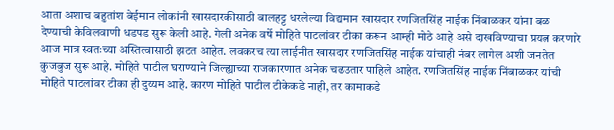आता अशाच बहुतांश बेईमान लोकांनी खासदारकीसाठी बालहट्ट धरलेल्या विद्यमान खासदार रणजितसिंह नाईक निंबाळकर यांना बळ देण्याची केविलवाणी धडपड सुरू केली आहे. गेली अनेक वर्षे मोहिते पाटलांवर टीका करून आम्ही मोठे आहे असे दाखविण्याचा प्रयत्न करणारे आज मात्र स्वतःच्या अस्तित्वासाठी झटत आहेत. लवकरच त्या लाईनीत खासदार रणजितसिंह नाईक यांचाही नंबर लागेल अशी जनतेत कुजबुज सुरू आहे. मोहिते पाटील घराण्याने जिल्ह्याच्या राजकारणात अनेक चढउतार पाहिले आहेत. रणजितसिंह नाईक निंबाळकर यांची मोहिते पाटलांवर टीका ही दुय्यम आहे. कारण मोहिते पाटील टीकेकडे नाही, तर कामाकडे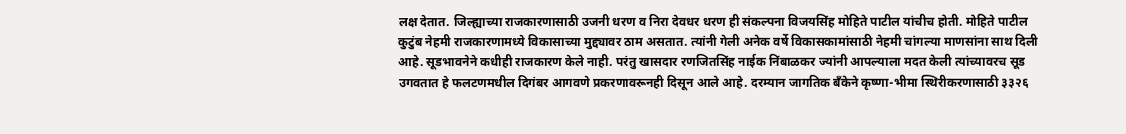लक्ष देतात. जिल्ह्याच्या राजकारणासाठी उजनी धरण व निरा देवधर धरण ही संकल्पना विजयसिंह मोहिते पाटील यांचीच होती. मोहिते पाटील कुटुंब नेहमी राजकारणामध्ये विकासाच्या मुद्द्यावर ठाम असतात. त्यांनी गेली अनेक वर्षे विकासकामांसाठी नेहमी चांगल्या माणसांना साथ दिली आहे. सूडभावनेने कधीही राजकारण केले नाही. परंतु खासदार रणजितसिंह नाईक निंबाळकर ज्यांनी आपल्याला मदत केली त्यांच्यावरच सूड उगवतात हे फलटणमधील दिगंबर आगवणे प्रकरणावरूनही दिसून आले आहे. दरम्यान जागतिक बँकेने कृष्णा-भीमा स्थिरीकरणासाठी ३३२६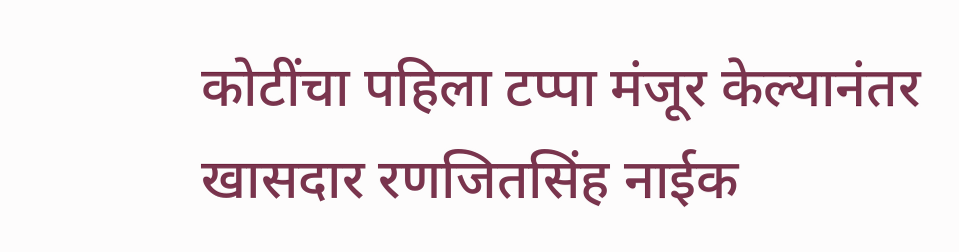कोटींचा पहिला टप्पा मंजूर केल्यानंतर खासदार रणजितसिंह नाईक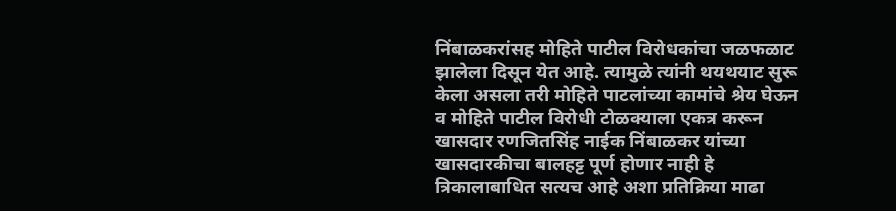निंबाळकरांसह मोहिते पाटील विरोधकांचा जळफळाट झालेला दिसून येत आहे. त्यामुळे त्यांनी थयथयाट सुरू केला असला तरी मोहिते पाटलांच्या कामांचे श्रेय घेऊन व मोहिते पाटील विरोधी टोळक्याला एकत्र करून खासदार रणजितसिंह नाईक निंबाळकर यांच्या खासदारकीचा बालहट्ट पूर्ण होणार नाही हे त्रिकालाबाधित सत्यच आहे अशा प्रतिक्रिया माढा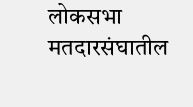लोकसभा मतदारसंघातील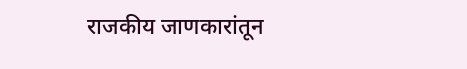राजकीय जाणकारांतून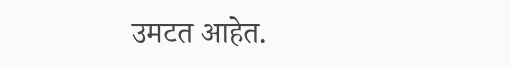उमटत आहेत.